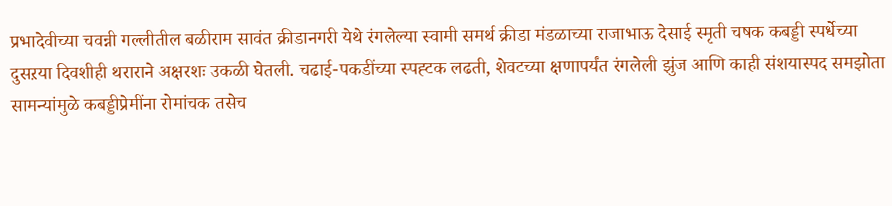प्रभादेवीच्या चवन्नी गल्लीतील बळीराम सावंत क्रीडानगरी येथे रंगलेल्या स्वामी समर्थ क्रीडा मंडळाच्या राजाभाऊ देसाई स्मृती चषक कबड्डी स्पर्धेच्या दुसऱया दिवशीही थराराने अक्षरशः उकळी घेतली. चढाई-पकडींच्या स्पह्टक लढती, शेवटच्या क्षणापर्यंत रंगलेली झुंज आणि काही संशयास्पद समझोता सामन्यांमुळे कबड्डीप्रेमींना रोमांचक तसेच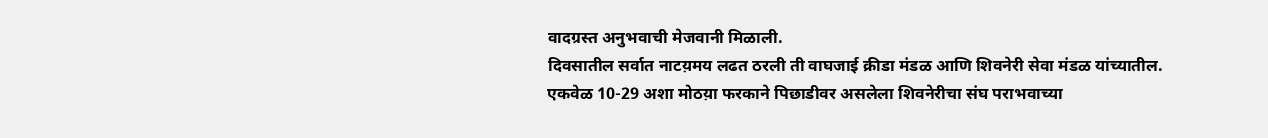वादग्रस्त अनुभवाची मेजवानी मिळाली.
दिवसातील सर्वात नाटय़मय लढत ठरली ती वाघजाई क्रीडा मंडळ आणि शिवनेरी सेवा मंडळ यांच्यातील. एकवेळ 10-29 अशा मोठय़ा फरकाने पिछाडीवर असलेला शिवनेरीचा संघ पराभवाच्या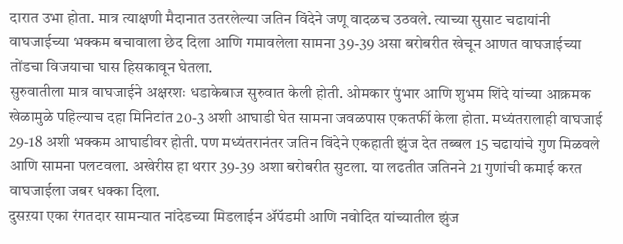दारात उभा होता. मात्र त्याक्षणी मैदानात उतरलेल्या जतिन विंदेने जणू वादळच उठवले. त्याच्या सुसाट चढायांनी वाघजाईच्या भक्कम बचावाला छेद दिला आणि गमावलेला सामना 39-39 असा बरोबरीत खेचून आणत वाघजाईच्या तोंडचा विजयाचा घास हिसकावून घेतला.
सुरुवातीला मात्र वाघजाईने अक्षरशः धडाकेबाज सुरुवात केली होती. ओमकार पुंभार आणि शुभम शिंदे यांच्या आक्रमक खेळामुळे पहिल्याच दहा मिनिटांत 20-3 अशी आघाडी घेत सामना जवळपास एकतर्फी केला होता. मध्यंतरालाही वाघजाई 29-18 अशी भक्कम आघाडीवर होती. पण मध्यंतरानंतर जतिन विंदेने एकहाती झुंज देत तब्बल 15 चढायांचे गुण मिळवले आणि सामना पलटवला. अखेरीस हा थरार 39-39 अशा बरोबरीत सुटला. या लढतीत जतिनने 21 गुणांची कमाई करत वाघजाईला जबर धक्का दिला.
दुसऱया एका रंगतदार सामन्यात नांदेडच्या मिडलाईन ॲपॅडमी आणि नवोदित यांच्यातील झुंज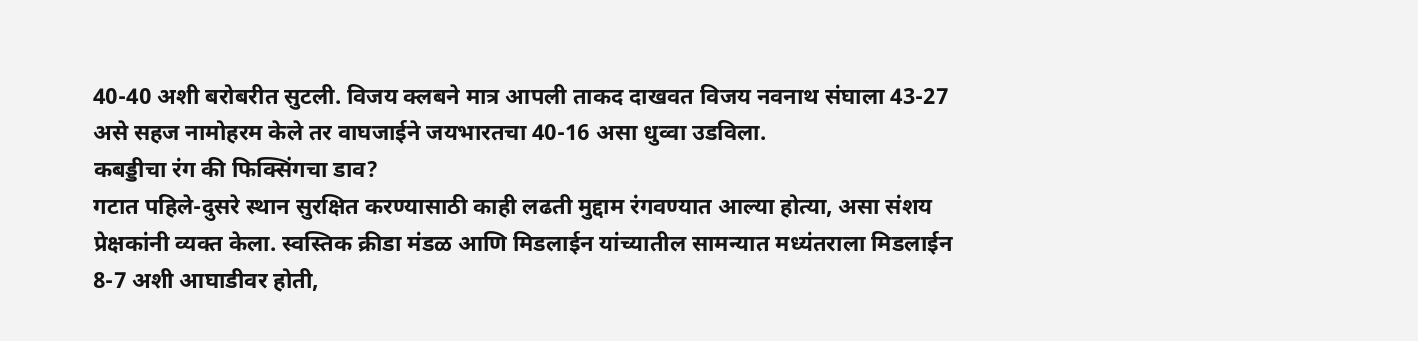40-40 अशी बरोबरीत सुटली. विजय क्लबने मात्र आपली ताकद दाखवत विजय नवनाथ संघाला 43-27 असे सहज नामोहरम केले तर वाघजाईने जयभारतचा 40-16 असा धुव्वा उडविला.
कबड्डीचा रंग की फिक्सिंगचा डाव?
गटात पहिले-दुसरे स्थान सुरक्षित करण्यासाठी काही लढती मुद्दाम रंगवण्यात आल्या होत्या, असा संशय प्रेक्षकांनी व्यक्त केला. स्वस्तिक क्रीडा मंडळ आणि मिडलाईन यांच्यातील सामन्यात मध्यंतराला मिडलाईन 8-7 अशी आघाडीवर होती,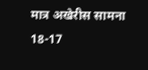मात्र अखेरीस सामना 18-17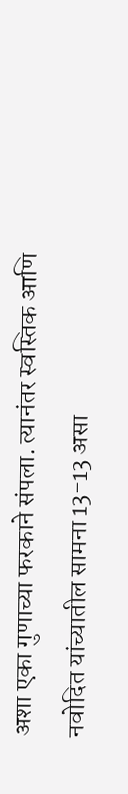अशा एका गुणाच्या फरकाने संपला. त्यानंतर स्वस्तिक आणि नवोदित यांच्यातील सामना 13-13 असा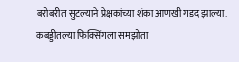बरोबरीत सुटल्याने प्रेक्षकांच्या शंका आणखी गडद झाल्या. कबड्डीतल्या फिक्सिंगला समझोता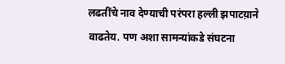लढतींचे नाव देण्याची परंपरा हल्ली झपाटय़ाने वाढतेय. पण अशा सामन्यांकडे संघटना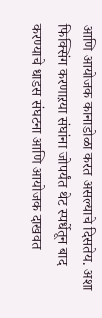आणि आयोजक कानाडोळा करत असल्याचे दिसतेय. अशा फिक्सिंग करणाऱया संघांना जोपर्यंत थेट स्पर्धेतून बाद करण्याचे धाडस संघटना आणि आयोजक दाखवत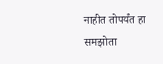नाहीत तोपर्यंत हा समझोता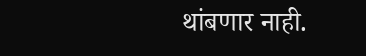थांबणार नाही.